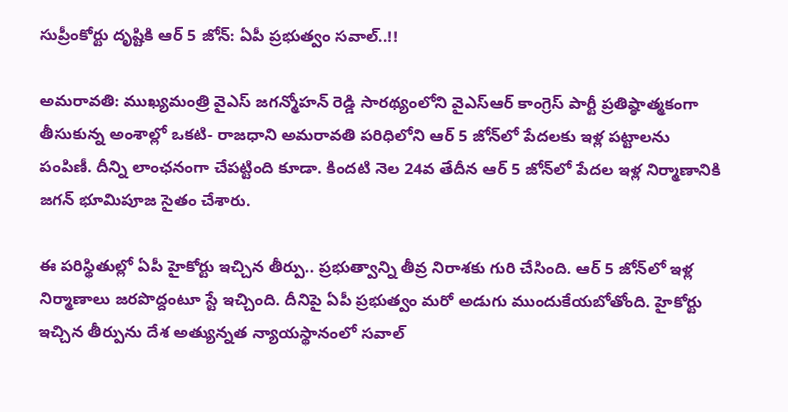సుప్రీంకోర్టు దృష్టికి ఆర్ 5 జోన్: ఏపీ ప్రభుత్వం సవాల్..!!

అమరావతి: ముఖ్యమంత్రి వైఎస్ జగన్మోహన్ రెడ్డి సారథ్యంలోని వైఎస్ఆర్ కాంగ్రెస్ పార్టీ ప్రతిష్ఠాత్మకంగా తీసుకున్న అంశాల్లో ఒకటి- రాజధాని అమరావతి పరిధిలోని ఆర్ 5 జోన్‌లో పేదలకు ఇళ్ల పట్టాలను పంపిణీ. దీన్ని లాంఛనంగా చేపట్టింది కూడా. కిందటి నెల 24వ తేదీన ఆర్ 5 జోన్‌లో పేదల ఇళ్ల నిర్మాణానికి జగన్ భూమిపూజ సైతం చేశారు.

ఈ పరిస్థితుల్లో ఏపీ హైకోర్టు ఇచ్చిన తీర్పు.. ప్రభుత్వాన్ని తీవ్ర నిరాశకు గురి చేసింది. ఆర్ 5 జోన్‌లో ఇళ్ల నిర్మాణాలు జరపొద్దంటూ స్టే ఇచ్చింది. దీనిపై ఏపీ ప్రభుత్వం మరో అడుగు ముందుకేయబోతోంది. హైకోర్టు ఇచ్చిన తీర్పును దేశ అత్యున్నత న్యాయస్థానంలో సవాల్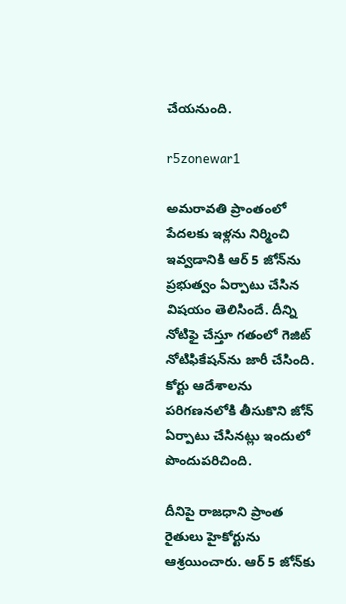చేయనుంది.

r5zonewar1

అమరావతి ప్రాంతంలో పేదలకు ఇళ్లను నిర్మించి ఇవ్వడానికి ఆర్ 5 జోన్‌ను ప్రభుత్వం ఏర్పాటు చేసిన విషయం తెలిసిందే. దీన్ని నోటిఫై చేస్తూ గతంలో గెజిట్ నోటిఫికేషన్‌ను జారీ చేసింది. కోర్టు ఆదేశాల‌ను ప‌రిగ‌ణ‌న‌లోకి తీసుకొని జోన్ ఏర్పాటు చేసిన‌ట్లు ఇందులో పొందుపరిచింది.

దీనిపై రాజధాని ప్రాంత రైతులు హైకోర్టును ఆశ్రయించారు. ఆర్ 5 జోన్‌కు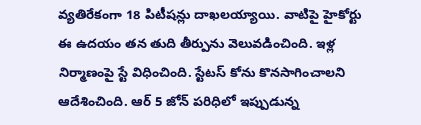వ్యతిరేకంగా 18 పిటీషన్లు దాఖలయ్యాయి. వాటిపై హైకోర్టు ఈ ఉదయం తన తుది తీర్పును వెలువడించింది. ఇళ్ల నిర్మాణంపై స్టే విధించింది. స్టేటస్ కోను కొనసాగించాలని ఆదేశించింది. ఆర్ 5 జోన్ పరిధిలో ఇప్పుడున్న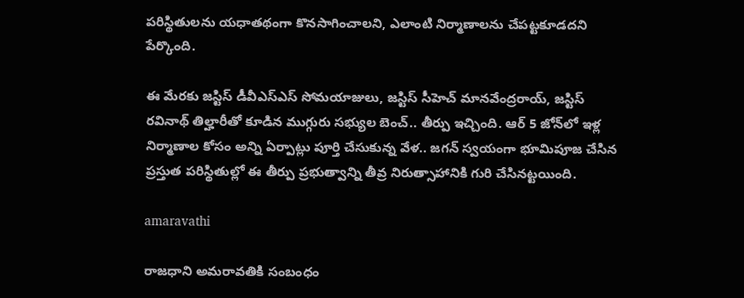పరిస్థితులను యధాతథంగా కొనసాగించాలని, ఎలాంటి నిర్మాణాలను చేపట్టకూడదని పేర్కొంది.

ఈ మేరకు జస్టిస్ డీవీఎస్ఎస్ సోమయాజులు, జస్టిస్ సీహెచ్ మానవేంద్రరాయ్, జస్టిస్ రవినాథ్ తిల్హారీతో కూడిన ముగ్గురు సభ్యుల బెంచ్.. తీర్పు ఇచ్చింది. ఆర్ 5 జోన్‌లో ఇళ్ల నిర్మాణాల కోసం అన్ని ఏర్పాట్లు పూర్తి చేసుకున్న వేళ.. జగన్ స్వయంగా భూమిపూజ చేసిన ప్రస్తుత పరిస్థితుల్లో ఈ తీర్పు ప్రభుత్వాన్ని తీవ్ర నిరుత్సాహానికి గురి చేసినట్టయింది.

amaravathi

రాజధాని అమరావతికి సంబంధం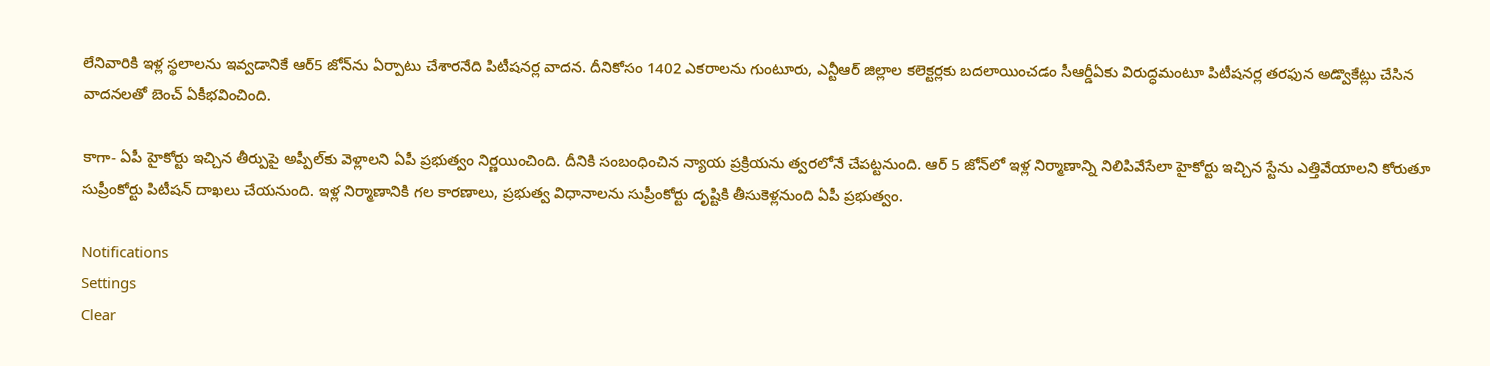లేనివారికి ఇళ్ల స్థలాలను ఇవ్వడానికే ఆర్5 జోన్‌ను ఏర్పాటు చేశారనేది పిటీషనర్ల వాదన. దీనికోసం 1402 ఎకరాలను గుంటూరు, ఎన్టీఆర్ జిల్లాల కలెక్టర్లకు బదలాయించడం సీఆర్డీఏకు విరుద్ధమంటూ పిటీషనర్ల తరఫున అడ్వొకేట్లు చేసిన వాదనలతో బెంచ్ ఏకీభవించింది.

కాగా- ఏపీ హైకోర్టు ఇచ్చిన తీర్పుపై అప్పీల్‌కు వెళ్లాలని ఏపీ ప్రభుత్వం నిర్ణయించింది. దీనికి సంబంధించిన న్యాయ ప్రక్రియను త్వరలోనే చేపట్టనుంది. ఆర్ 5 జోన్‌లో ఇళ్ల నిర్మాణాన్ని నిలిపివేసేలా హైకోర్టు ఇచ్చిన స్టేను ఎత్తివేయాలని కోరుతూ సుప్రీంకోర్టు పిటీషన్ దాఖలు చేయనుంది. ఇళ్ల నిర్మాణానికి గల కారణాలు, ప్రభుత్వ విధానాలను సుప్రీంకోర్టు దృష్టికి తీసుకెళ్లనుంది ఏపీ ప్రభుత్వం.

Notifications
Settings
Clear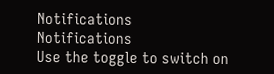Notifications
Notifications
Use the toggle to switch on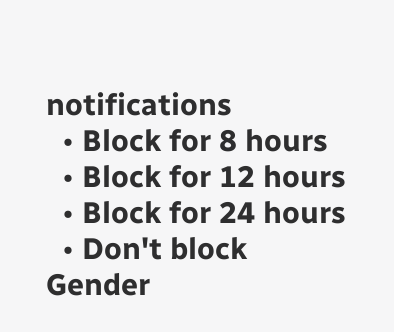notifications
  • Block for 8 hours
  • Block for 12 hours
  • Block for 24 hours
  • Don't block
Gender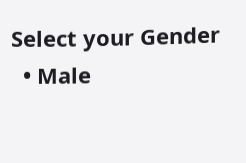Select your Gender
  • Male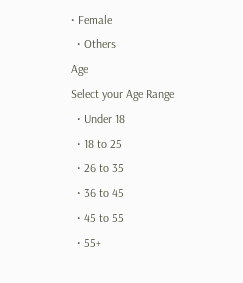• Female
  • Others
Age
Select your Age Range
  • Under 18
  • 18 to 25
  • 26 to 35
  • 36 to 45
  • 45 to 55
  • 55+